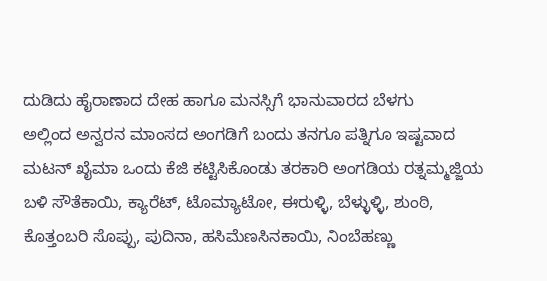ದುಡಿದು ಹೈರಾಣಾದ ದೇಹ ಹಾಗೂ ಮನಸ್ಸಿಗೆ ಭಾನುವಾರದ ಬೆಳಗು
ಅಲ್ಲಿಂದ ಅನ್ವರನ ಮಾಂಸದ ಅಂಗಡಿಗೆ ಬಂದು ತನಗೂ ಪತ್ನಿಗೂ ಇಷ್ಟವಾದ ಮಟನ್ ಖೈಮಾ ಒಂದು ಕೆಜಿ ಕಟ್ಟಿಸಿಕೊಂಡು ತರಕಾರಿ ಅಂಗಡಿಯ ರತ್ನಮ್ಮಜ್ಜಿಯ ಬಳಿ ಸೌತೆಕಾಯಿ, ಕ್ಯಾರೆಟ್, ಟೊಮ್ಯಾಟೋ, ಈರುಳ್ಳಿ, ಬೆಳ್ಳುಳ್ಳಿ, ಶುಂಠಿ, ಕೊತ್ತಂಬರಿ ಸೊಪ್ಪು, ಪುದಿನಾ, ಹಸಿಮೆಣಸಿನಕಾಯಿ, ನಿಂಬೆಹಣ್ಣು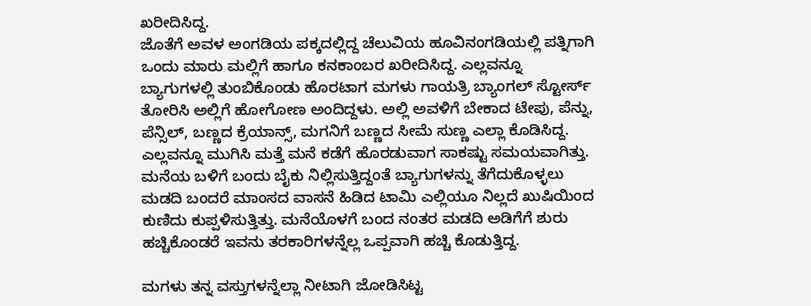ಖರೀದಿಸಿದ್ದ.
ಜೊತೆಗೆ ಅವಳ ಅಂಗಡಿಯ ಪಕ್ಕದಲ್ಲಿದ್ದ ಚೆಲುವಿಯ ಹೂವಿನಂಗಡಿಯಲ್ಲಿ ಪತ್ನಿಗಾಗಿ ಒಂದು ಮಾರು ಮಲ್ಲಿಗೆ ಹಾಗೂ ಕನಕಾಂಬರ ಖರೀದಿಸಿದ್ದ. ಎಲ್ಲವನ್ನೂ ಬ್ಯಾಗುಗಳಲ್ಲಿ ತುಂಬಿಕೊಂಡು ಹೊರಟಾಗ ಮಗಳು ಗಾಯತ್ರಿ ಬ್ಯಾಂಗಲ್ ಸ್ಟೋರ್ಸ್ ತೋರಿಸಿ ಅಲ್ಲಿಗೆ ಹೋಗೋಣ ಅಂದಿದ್ದಳು. ಅಲ್ಲಿ ಅವಳಿಗೆ ಬೇಕಾದ ಟೇಪು, ಪೆನ್ನು, ಪೆನ್ಸಿಲ್, ಬಣ್ಣದ ಕ್ರೆಯಾನ್ಸ್, ಮಗನಿಗೆ ಬಣ್ಣದ ಸೀಮೆ ಸುಣ್ಣ ಎಲ್ಲಾ ಕೊಡಿಸಿದ್ದ. ಎಲ್ಲವನ್ನೂ ಮುಗಿಸಿ ಮತ್ತೆ ಮನೆ ಕಡೆಗೆ ಹೊರಡುವಾಗ ಸಾಕಷ್ಟು ಸಮಯವಾಗಿತ್ತು.
ಮನೆಯ ಬಳಿಗೆ ಬಂದು ಬೈಕು ನಿಲ್ಲಿಸುತ್ತಿದ್ದಂತೆ ಬ್ಯಾಗುಗಳನ್ನು ತೆಗೆದುಕೊಳ್ಳಲು ಮಡದಿ ಬಂದರೆ ಮಾಂಸದ ವಾಸನೆ ಹಿಡಿದ ಟಾಮಿ ಎಲ್ಲಿಯೂ ನಿಲ್ಲದೆ ಖುಷಿಯಿಂದ ಕುಣಿದು ಕುಪ್ಪಳಿಸುತ್ತಿತ್ತು. ಮನೆಯೊಳಗೆ ಬಂದ ನಂತರ ಮಡದಿ ಅಡಿಗೆಗೆ ಶುರು ಹಚ್ಚಿಕೊಂಡರೆ ಇವನು ತರಕಾರಿಗಳನ್ನೆಲ್ಲ ಒಪ್ಪವಾಗಿ ಹಚ್ಚಿ ಕೊಡುತ್ತಿದ್ದ.

ಮಗಳು ತನ್ನ ವಸ್ತುಗಳನ್ನೆಲ್ಲಾ ನೀಟಾಗಿ ಜೋಡಿಸಿಟ್ಟ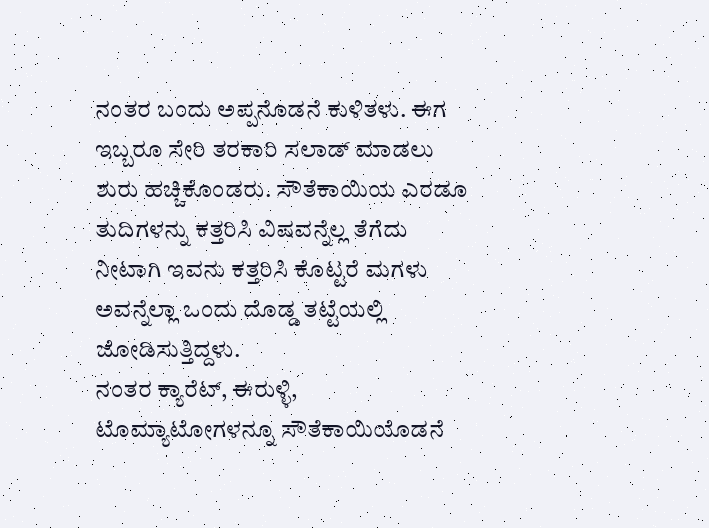ನಂತರ ಬಂದು ಅಪ್ಪನೊಡನೆ ಕುಳಿತಳು. ಈಗ ಇಬ್ಬರೂ ಸೇರಿ ತರಕಾರಿ ಸಲಾಡ್ ಮಾಡಲು ಶುರು ಹಚ್ಚಿಕೊಂಡರು. ಸೌತೆಕಾಯಿಯ ಎರಡೂ ತುದಿಗಳನ್ನು ಕತ್ತರಿಸಿ ವಿಷವನ್ನೆಲ್ಲ ತೆಗೆದು ನೀಟಾಗಿ ಇವನು ಕತ್ತರಿಸಿ ಕೊಟ್ಟರೆ ಮಗಳು ಅವನ್ನೆಲ್ಲಾ ಒಂದು ದೊಡ್ಡ ತಟ್ಟೆಯಲ್ಲಿ ಜೋಡಿಸುತ್ತಿದ್ದಳು.
ನಂತರ ಕ್ಯಾರೆಟ್, ಈರುಳ್ಳಿ, ಟೊಮ್ಯಾಟೋಗಳನ್ನೂ ಸೌತೆಕಾಯಿಯೊಡನೆ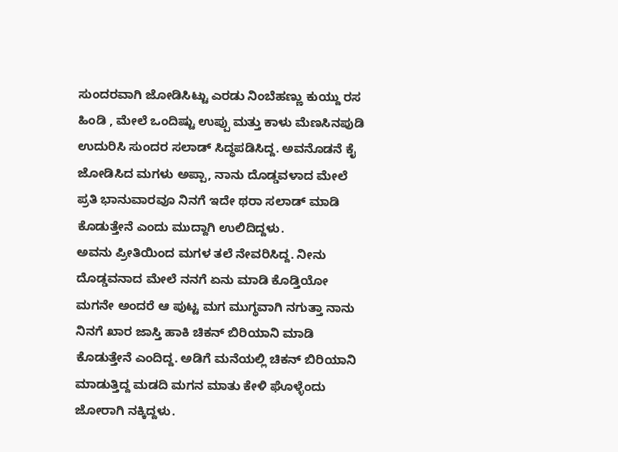ಸುಂದರವಾಗಿ ಜೋಡಿಸಿಟ್ಟು ಎರಡು ನಿಂಬೆಹಣ್ಣು ಕುಯ್ದು ರಸ ಹಿಂಡಿ , ಮೇಲೆ ಒಂದಿಷ್ಟು ಉಪ್ಪು ಮತ್ತು ಕಾಳು ಮೆಣಸಿನಪುಡಿ ಉದುರಿಸಿ ಸುಂದರ ಸಲಾಡ್ ಸಿದ್ಧಪಡಿಸಿದ್ದ. ಅವನೊಡನೆ ಕೈ ಜೋಡಿಸಿದ ಮಗಳು ಅಪ್ಪಾ, ನಾನು ದೊಡ್ಡವಳಾದ ಮೇಲೆ ಪ್ರತಿ ಭಾನುವಾರವೂ ನಿನಗೆ ಇದೇ ಥರಾ ಸಲಾಡ್ ಮಾಡಿ ಕೊಡುತ್ತೇನೆ ಎಂದು ಮುದ್ದಾಗಿ ಉಲಿದಿದ್ದಳು.
ಅವನು ಪ್ರೀತಿಯಿಂದ ಮಗಳ ತಲೆ ನೇವರಿಸಿದ್ದ. ನೀನು ದೊಡ್ಡವನಾದ ಮೇಲೆ ನನಗೆ ಏನು ಮಾಡಿ ಕೊಡ್ತಿಯೋ ಮಗನೇ ಅಂದರೆ ಆ ಪುಟ್ಟ ಮಗ ಮುಗ್ಧವಾಗಿ ನಗುತ್ತಾ ನಾನು ನಿನಗೆ ಖಾರ ಜಾಸ್ತಿ ಹಾಕಿ ಚಿಕನ್ ಬಿರಿಯಾನಿ ಮಾಡಿ ಕೊಡುತ್ತೇನೆ ಎಂದಿದ್ದ. ಅಡಿಗೆ ಮನೆಯಲ್ಲಿ ಚಿಕನ್ ಬಿರಿಯಾನಿ ಮಾಡುತ್ತಿದ್ದ ಮಡದಿ ಮಗನ ಮಾತು ಕೇಳಿ ಘೊಳ್ಳೆಂದು ಜೋರಾಗಿ ನಕ್ಕಿದ್ದಳು.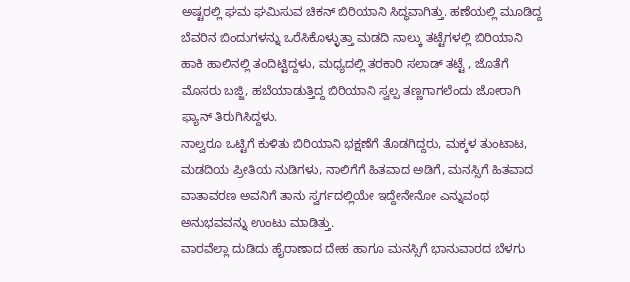ಅಷ್ಟರಲ್ಲಿ ಘಮ ಘಮಿಸುವ ಚಿಕನ್ ಬಿರಿಯಾನಿ ಸಿದ್ಧವಾಗಿತ್ತು. ಹಣೆಯಲ್ಲಿ ಮೂಡಿದ್ದ ಬೆವರಿನ ಬಿಂದುಗಳನ್ನು ಒರೆಸಿಕೊಳ್ಳುತ್ತಾ ಮಡದಿ ನಾಲ್ಕು ತಟ್ಟೆಗಳಲ್ಲಿ ಬಿರಿಯಾನಿ ಹಾಕಿ ಹಾಲಿನಲ್ಲಿ ತಂದಿಟ್ಟಿದ್ದಳು, ಮಧ್ಯದಲ್ಲಿ ತರಕಾರಿ ಸಲಾಡ್ ತಟ್ಟೆ , ಜೊತೆಗೆ ಮೊಸರು ಬಜ್ಜಿ, ಹಬೆಯಾಡುತ್ತಿದ್ದ ಬಿರಿಯಾನಿ ಸ್ವಲ್ಪ ತಣ್ಣಗಾಗಲೆಂದು ಜೋರಾಗಿ ಫ್ಯಾನ್ ತಿರುಗಿಸಿದ್ದಳು.
ನಾಲ್ವರೂ ಒಟ್ಟಿಗೆ ಕುಳಿತು ಬಿರಿಯಾನಿ ಭಕ್ಷಣೆಗೆ ತೊಡಗಿದ್ದರು, ಮಕ್ಕಳ ತುಂಟಾಟ, ಮಡದಿಯ ಪ್ರೀತಿಯ ನುಡಿಗಳು, ನಾಲಿಗೆಗೆ ಹಿತವಾದ ಅಡಿಗೆ, ಮನಸ್ಸಿಗೆ ಹಿತವಾದ ವಾತಾವರಣ ಅವನಿಗೆ ತಾನು ಸ್ವರ್ಗದಲ್ಲಿಯೇ ಇದ್ದೇನೇನೋ ಎನ್ನುವಂಥ ಅನುಭವವನ್ನು ಉಂಟು ಮಾಡಿತ್ತು.
ವಾರವೆಲ್ಲಾ ದುಡಿದು ಹೈರಾಣಾದ ದೇಹ ಹಾಗೂ ಮನಸ್ಸಿಗೆ ಭಾನುವಾರದ ಬೆಳಗು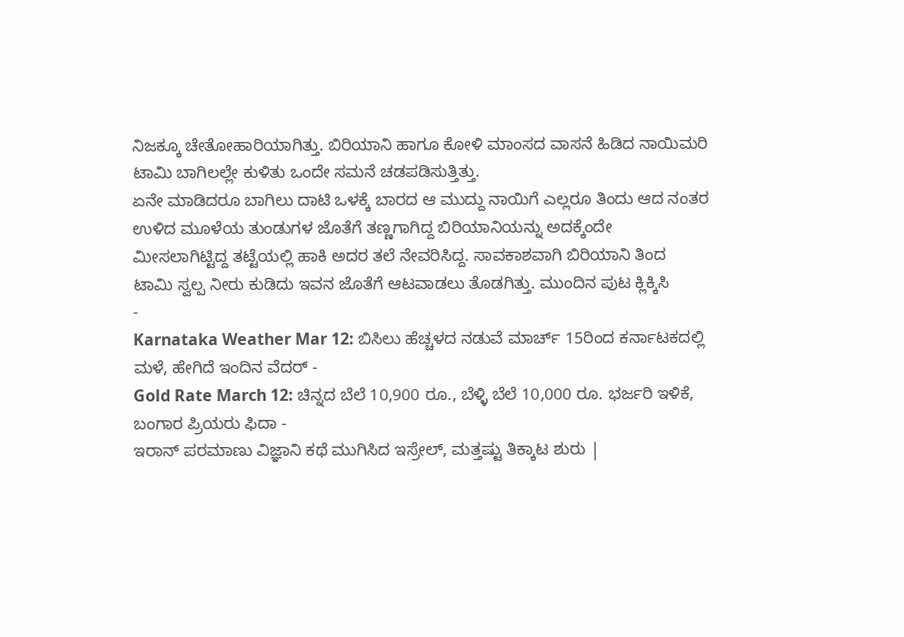ನಿಜಕ್ಕೂ ಚೇತೋಹಾರಿಯಾಗಿತ್ತು. ಬಿರಿಯಾನಿ ಹಾಗೂ ಕೋಳಿ ಮಾಂಸದ ವಾಸನೆ ಹಿಡಿದ ನಾಯಿಮರಿ ಟಾಮಿ ಬಾಗಿಲಲ್ಲೇ ಕುಳಿತು ಒಂದೇ ಸಮನೆ ಚಡಪಡಿಸುತ್ತಿತ್ತು.
ಏನೇ ಮಾಡಿದರೂ ಬಾಗಿಲು ದಾಟಿ ಒಳಕ್ಕೆ ಬಾರದ ಆ ಮುದ್ದು ನಾಯಿಗೆ ಎಲ್ಲರೂ ತಿಂದು ಆದ ನಂತರ ಉಳಿದ ಮೂಳೆಯ ತುಂಡುಗಳ ಜೊತೆಗೆ ತಣ್ಣಗಾಗಿದ್ದ ಬಿರಿಯಾನಿಯನ್ನು ಅದಕ್ಕೆಂದೇ ಮೀಸಲಾಗಿಟ್ಟಿದ್ದ ತಟ್ಟೆಯಲ್ಲಿ ಹಾಕಿ ಅದರ ತಲೆ ನೇವರಿಸಿದ್ದ. ಸಾವಕಾಶವಾಗಿ ಬಿರಿಯಾನಿ ತಿಂದ ಟಾಮಿ ಸ್ವಲ್ಪ ನೀರು ಕುಡಿದು ಇವನ ಜೊತೆಗೆ ಆಟವಾಡಲು ತೊಡಗಿತ್ತು. ಮುಂದಿನ ಪುಟ ಕ್ಲಿಕ್ಕಿಸಿ
-
Karnataka Weather Mar 12: ಬಿಸಿಲು ಹೆಚ್ಚಳದ ನಡುವೆ ಮಾರ್ಚ್ 15ರಿಂದ ಕರ್ನಾಟಕದಲ್ಲಿ ಮಳೆ, ಹೇಗಿದೆ ಇಂದಿನ ವೆದರ್ -
Gold Rate March 12: ಚಿನ್ನದ ಬೆಲೆ 10,900 ರೂ., ಬೆಳ್ಳಿ ಬೆಲೆ 10,000 ರೂ. ಭರ್ಜರಿ ಇಳಿಕೆ, ಬಂಗಾರ ಪ್ರಿಯರು ಫಿದಾ -
ಇರಾನ್ ಪರಮಾಣು ವಿಜ್ಞಾನಿ ಕಥೆ ಮುಗಿಸಿದ ಇಸ್ರೇಲ್, ಮತ್ತಷ್ಟು ತಿಕ್ಕಾಟ ಶುರು |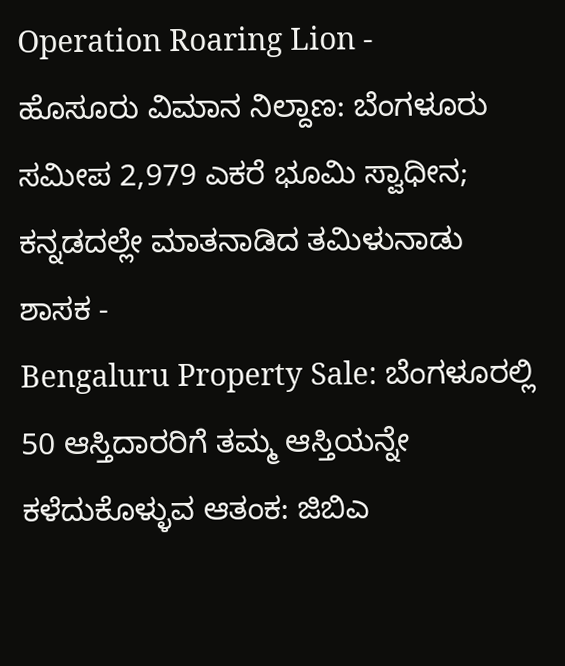Operation Roaring Lion -
ಹೊಸೂರು ವಿಮಾನ ನಿಲ್ದಾಣ: ಬೆಂಗಳೂರು ಸಮೀಪ 2,979 ಎಕರೆ ಭೂಮಿ ಸ್ವಾಧೀನ; ಕನ್ನಡದಲ್ಲೇ ಮಾತನಾಡಿದ ತಮಿಳುನಾಡು ಶಾಸಕ -
Bengaluru Property Sale: ಬೆಂಗಳೂರಲ್ಲಿ 50 ಆಸ್ತಿದಾರರಿಗೆ ತಮ್ಮ ಆಸ್ತಿಯನ್ನೇ ಕಳೆದುಕೊಳ್ಳುವ ಆತಂಕ: ಜಿಬಿಎ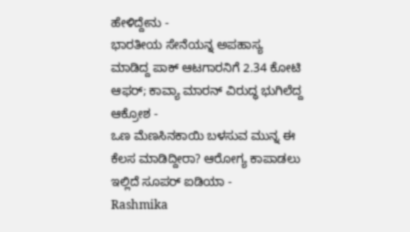ಹೇಳಿದ್ದೇನು -
ಭಾರತೀಯ ಸೇನೆಯನ್ನ ಅಪಹಾಸ್ಯ ಮಾಡಿದ್ದ ಪಾಕ್ ಆಟಗಾರನಿಗೆ 2.34 ಕೋಟಿ ಆಫರ್; ಕಾವ್ಯಾ ಮಾರನ್ ವಿರುದ್ಧ ಭುಗಿಲೆದ್ದ ಆಕ್ರೋಶ -
ಒಣ ಮೆಣಸಿನಕಾಯಿ ಬಳಸುವ ಮುನ್ನ ಈ ಕೆಲಸ ಮಾಡಿದ್ದೀರಾ? ಆರೋಗ್ಯ ಕಾಪಾಡಲು ಇಲ್ಲಿದೆ ಸೂಪರ್ ಐಡಿಯಾ -
Rashmika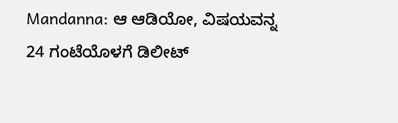Mandanna: ಆ ಆಡಿಯೋ, ವಿಷಯವನ್ನ 24 ಗಂಟೆಯೊಳಗೆ ಡಿಲೀಟ್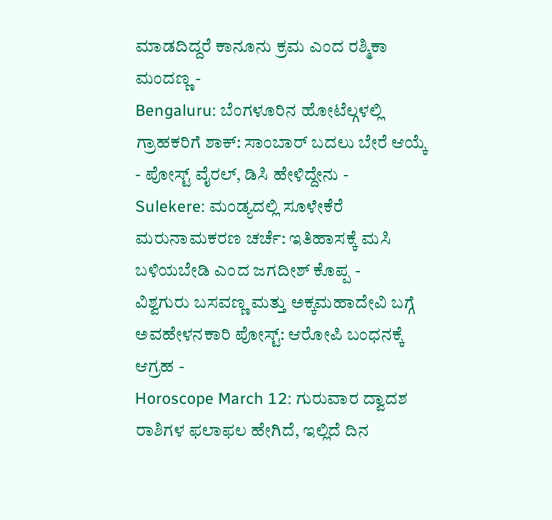ಮಾಡದಿದ್ದರೆ ಕಾನೂನು ಕ್ರಮ ಎಂದ ರಶ್ಮಿಕಾ ಮಂದಣ್ಣ -
Bengaluru: ಬೆಂಗಳೂರಿನ ಹೋಟೆಲ್ಗಳಲ್ಲಿ ಗ್ರಾಹಕರಿಗೆ ಶಾಕ್: ಸಾಂಬಾರ್ ಬದಲು ಬೇರೆ ಆಯ್ಕೆ - ಪೋಸ್ಟ್ ವೈರಲ್, ಡಿಸಿ ಹೇಳಿದ್ದೇನು -
Sulekere: ಮಂಡ್ಯದಲ್ಲಿ ಸೂಳೇಕೆರೆ ಮರುನಾಮಕರಣ ಚರ್ಚೆ: ಇತಿಹಾಸಕ್ಕೆ ಮಸಿ ಬಳಿಯಬೇಡಿ ಎಂದ ಜಗದೀಶ್ ಕೊಪ್ಪ -
ವಿಶ್ವಗುರು ಬಸವಣ್ಣ ಮತ್ತು ಅಕ್ಕಮಹಾದೇವಿ ಬಗ್ಗೆ ಅವಹೇಳನಕಾರಿ ಪೋಸ್ಟ್: ಆರೋಪಿ ಬಂಧನಕ್ಕೆ ಆಗ್ರಹ -
Horoscope March 12: ಗುರುವಾರ ದ್ವಾದಶ ರಾಶಿಗಳ ಫಲಾಫಲ ಹೇಗಿದೆ, ಇಲ್ಲಿದೆ ದಿನ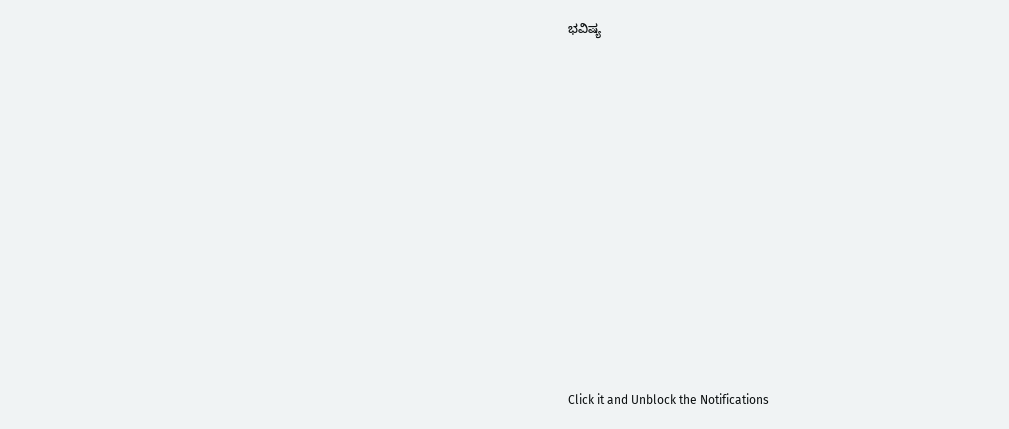ಭವಿಷ್ಯ












Click it and Unblock the Notifications